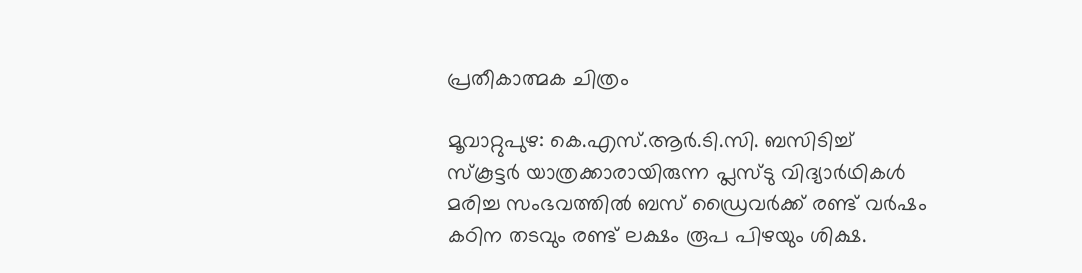പ്രതീകാത്മക ചിത്രം

മൂവാറ്റുപുഴ: കെ.എസ്.ആര്‍.ടി.സി. ബസിടിച്ച് സ്‌കൂട്ടര്‍ യാത്രക്കാരായിരുന്ന പ്ലസ്ടു വിദ്യാര്‍ഥികള്‍ മരിച്ച സംഭവത്തില്‍ ബസ് ഡ്രൈവര്‍ക്ക് രണ്ട് വര്‍ഷം കഠിന തടവും രണ്ട് ലക്ഷം രൂപ പിഴയും ശിക്ഷ.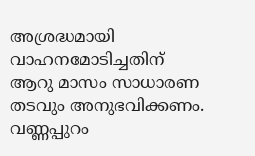അശ്രദ്ധമായി വാഹനമോടിച്ചതിന് ആറു മാസം സാധാരണ തടവും അനുഭവിക്കണം. വണ്ണപ്പുറം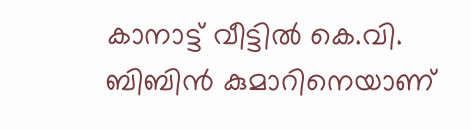കാനാട്ട് വീട്ടില്‍ കെ.വി. ബിബിന്‍ കുമാറിനെയാണ്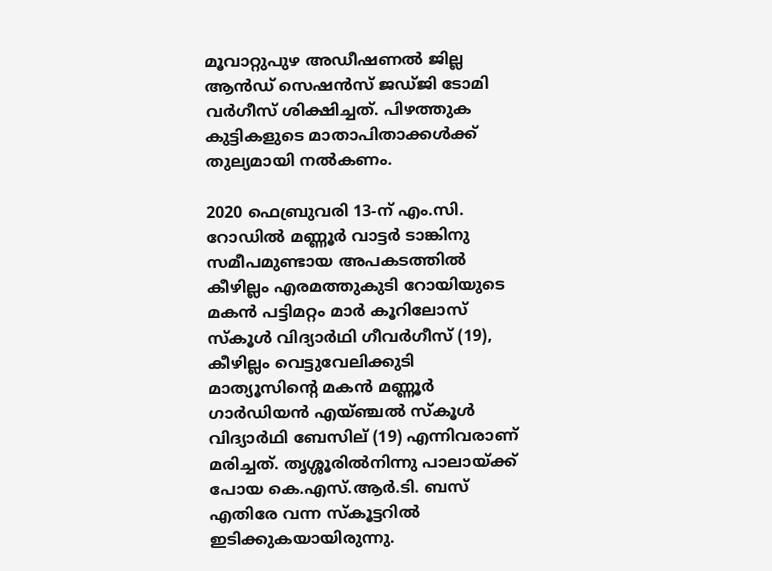മൂവാറ്റുപുഴ അഡീഷണല്‍ ജില്ല ആന്‍ഡ് സെഷന്‍സ് ജഡ്ജി ടോമി വര്‍ഗീസ് ശിക്ഷിച്ചത്. പിഴത്തുക കുട്ടികളുടെ മാതാപിതാക്കള്‍ക്ക് തുല്യമായി നല്‍കണം.

2020 ഫെബ്രുവരി 13-ന് എം.സി. റോഡില്‍ മണ്ണൂര്‍ വാട്ടര്‍ ടാങ്കിനു സമീപമുണ്ടായ അപകടത്തില്‍ കീഴില്ലം എരമത്തുകുടി റോയിയുടെ മകന്‍ പട്ടിമറ്റം മാര്‍ കൂറിലോസ് സ്‌കൂള്‍ വിദ്യാര്‍ഥി ഗീവര്‍ഗീസ് (19), കീഴില്ലം വെട്ടുവേലിക്കുടി മാത്യൂസിന്റെ മകന്‍ മണ്ണൂര്‍ ഗാര്‍ഡിയന്‍ എയ്ഞ്ചല്‍ സ്‌കൂള്‍ വിദ്യാര്‍ഥി ബേസില് (19) എന്നിവരാണ് മരിച്ചത്. തൃശ്ശൂരില്‍നിന്നു പാലായ്ക്ക് പോയ കെ.എസ്.ആര്‍.ടി. ബസ് എതിരേ വന്ന സ്‌കൂട്ടറില്‍ ഇടിക്കുകയായിരുന്നു.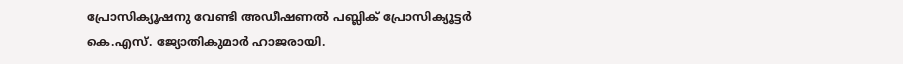പ്രോസിക്യൂഷനു വേണ്ടി അഡീഷണല്‍ പബ്ലിക് പ്രോസിക്യൂട്ടര്‍ കെ.എസ്. ജ്യോതികുമാര്‍ ഹാജരായി.